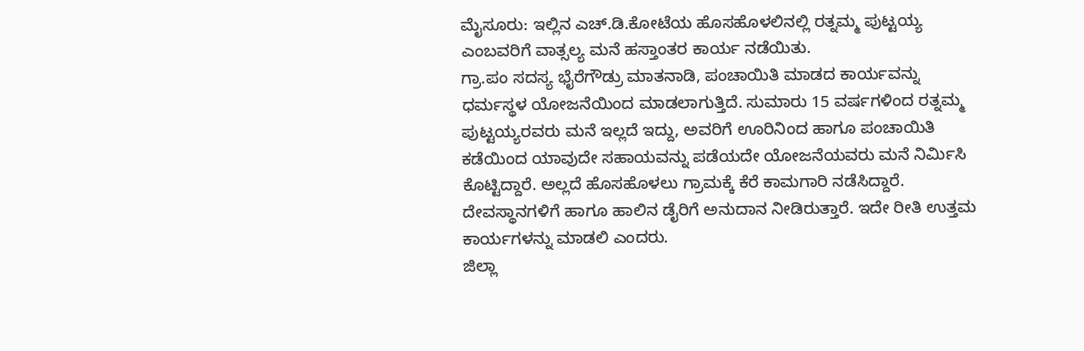ಮೈಸೂರು: ಇಲ್ಲಿನ ಎಚ್.ಡಿ.ಕೋಟೆಯ ಹೊಸಹೊಳಲಿನಲ್ಲಿ ರತ್ನಮ್ಮ ಪುಟ್ಟಯ್ಯ ಎಂಬವರಿಗೆ ವಾತ್ಸಲ್ಯ ಮನೆ ಹಸ್ತಾಂತರ ಕಾರ್ಯ ನಡೆಯಿತು.
ಗ್ರಾ.ಪಂ ಸದಸ್ಯ ಭೈರೆಗೌಡ್ರು ಮಾತನಾಡಿ, ಪಂಚಾಯಿತಿ ಮಾಡದ ಕಾರ್ಯವನ್ನು ಧರ್ಮಸ್ಥಳ ಯೋಜನೆಯಿಂದ ಮಾಡಲಾಗುತ್ತಿದೆ. ಸುಮಾರು 15 ವರ್ಷಗಳಿಂದ ರತ್ನಮ್ಮ ಪುಟ್ಟಯ್ಯರವರು ಮನೆ ಇಲ್ಲದೆ ಇದ್ದು, ಅವರಿಗೆ ಊರಿನಿಂದ ಹಾಗೂ ಪಂಚಾಯಿತಿ ಕಡೆಯಿಂದ ಯಾವುದೇ ಸಹಾಯವನ್ನು ಪಡೆಯದೇ ಯೋಜನೆಯವರು ಮನೆ ನಿರ್ಮಿಸಿ ಕೊಟ್ಟಿದ್ದಾರೆ. ಅಲ್ಲದೆ ಹೊಸಹೊಳಲು ಗ್ರಾಮಕ್ಕೆ ಕೆರೆ ಕಾಮಗಾರಿ ನಡೆಸಿದ್ದಾರೆ. ದೇವಸ್ಥಾನಗಳಿಗೆ ಹಾಗೂ ಹಾಲಿನ ಡೈರಿಗೆ ಅನುದಾನ ನೀಡಿರುತ್ತಾರೆ. ಇದೇ ರೀತಿ ಉತ್ತಮ ಕಾರ್ಯಗಳನ್ನು ಮಾಡಲಿ ಎಂದರು.
ಜಿಲ್ಲಾ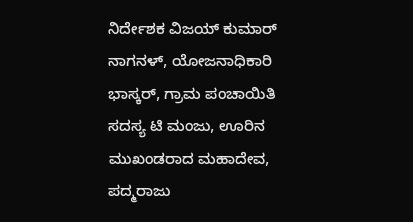ನಿರ್ದೇಶಕ ವಿಜಯ್ ಕುಮಾರ್ ನಾಗನಳ್, ಯೋಜನಾಧಿಕಾರಿ ಭಾಸ್ಕರ್, ಗ್ರಾಮ ಪಂಚಾಯಿತಿ ಸದಸ್ಯ ಟಿ ಮಂಜು, ಊರಿನ ಮುಖಂಡರಾದ ಮಹಾದೇವ, ಪದ್ಮರಾಜು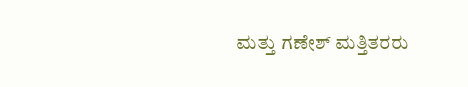ಮತ್ತು ಗಣೇಶ್ ಮತ್ತಿತರರು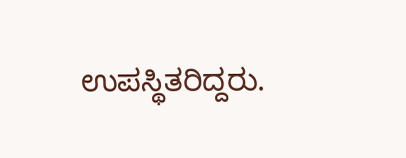ಉಪಸ್ಥಿತರಿದ್ದರು.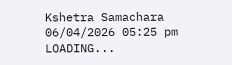Kshetra Samachara
06/04/2026 05:25 pm
LOADING...